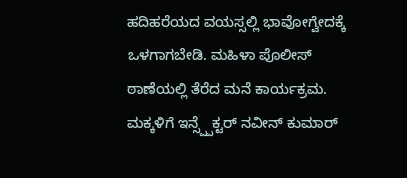ಹದಿಹರೆಯದ ವಯಸ್ಸಲ್ಲಿ ಭಾವೋಗ್ವೇದಕ್ಕೆ ಒಳಗಾಗಬೇಡಿ. ಮಹಿಳಾ ಪೊಲೀಸ್ ಠಾಣೆಯಲ್ಲಿ ತೆರೆದ ಮನೆ ಕಾರ್ಯಕ್ರಮ. ಮಕ್ಕಳಿಗೆ ಇನ್ಸ್ಪ್ಪೆಕ್ಟರ್ ನವೀನ್ ಕುಮಾರ್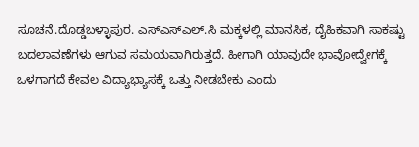ಸೂಚನೆ.ದೊಡ್ಡಬಳ್ಳಾಪುರ. ಎಸ್ಎಸ್ಎಲ್.ಸಿ ಮಕ್ಕಳಲ್ಲಿ ಮಾನಸಿಕ, ದೈಹಿಕವಾಗಿ ಸಾಕಷ್ಟು ಬದಲಾವಣೆಗಳು ಆಗುವ ಸಮಯವಾಗಿರುತ್ತದೆ. ಹೀಗಾಗಿ ಯಾವುದೇ ಭಾವೋದ್ವೇಗಕ್ಕೆ ಒಳಗಾಗದೆ ಕೇವಲ ವಿದ್ಯಾಭ್ಯಾಸಕ್ಕೆ ಒತ್ತು ನೀಡಬೇಕು ಎಂದು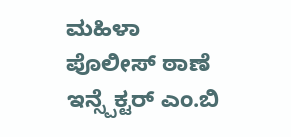ಮಹಿಳಾ ಪೊಲೀಸ್ ಠಾಣೆ ಇನ್ಸ್ಪೆಕ್ಟರ್ ಎಂ.ಬಿ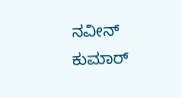ನವೀನ್ ಕುಮಾರ್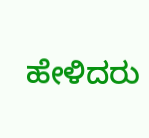ಹೇಳಿದರು